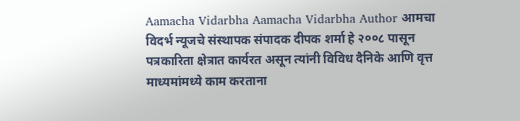Aamacha Vidarbha Aamacha Vidarbha Author आमचा विदर्भ न्यूजचे संस्थापक संपादक दीपक शर्मा हे २००८ पासून पत्रकारिता क्षेत्रात कार्यरत असून त्यांनी विविध दैनिके आणि वृत्त माध्यमांमध्ये काम करताना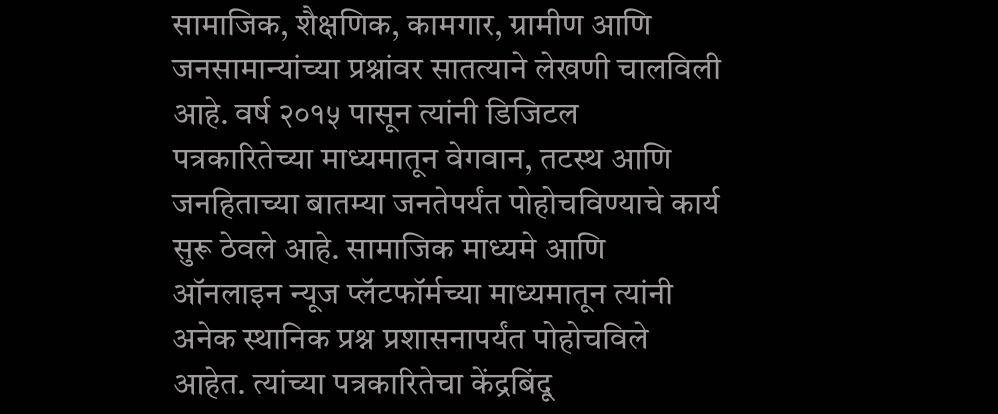सामाजिक, शैक्षणिक, कामगार, ग्रामीण आणि जनसामान्यांच्या प्रश्नांवर सातत्याने लेखणी चालविली आहे. वर्ष २०१५ पासून त्यांनी डिजिटल पत्रकारितेच्या माध्यमातून वेगवान, तटस्थ आणि जनहिताच्या बातम्या जनतेपर्यंत पोहोचविण्याचे कार्य सुरू ठेवले आहे. सामाजिक माध्यमे आणि ऑनलाइन न्यूज प्लॅटफॉर्मच्या माध्यमातून त्यांनी अनेक स्थानिक प्रश्न प्रशासनापर्यंत पोहोचविले आहेत. त्यांच्या पत्रकारितेचा केंद्रबिंदू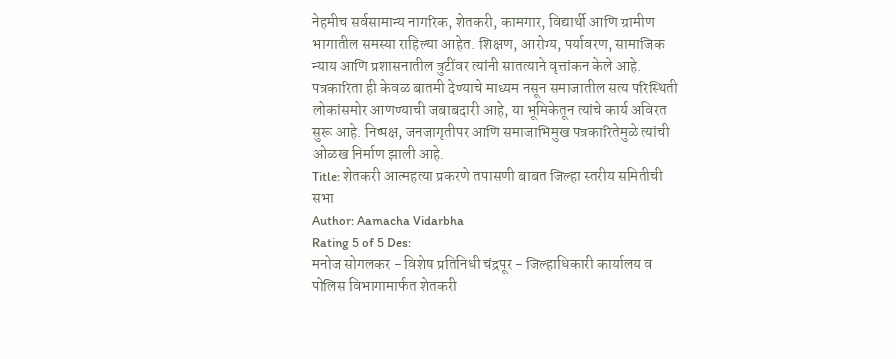नेहमीच सर्वसामान्य नागरिक, शेतकरी, कामगार, विद्यार्थी आणि ग्रामीण भागातील समस्या राहिल्या आहेत. शिक्षण, आरोग्य, पर्यावरण, सामाजिक न्याय आणि प्रशासनातील त्रुटींवर त्यांनी सातत्याने वृत्तांकन केले आहे. पत्रकारिता ही केवळ बातमी देण्याचे माध्यम नसून समाजातील सत्य परिस्थिती लोकांसमोर आणण्याची जबाबदारी आहे, या भूमिकेतून त्यांचे कार्य अविरत सुरू आहे. निष्पक्ष, जनजागृतीपर आणि समाजाभिमुख पत्रकारितेमुळे त्यांची ओळख निर्माण झाली आहे.
Title: शेतकरी आत्महत्या प्रकरणे तपासणी बाबत जिल्हा स्तरीय समितीची सभा
Author: Aamacha Vidarbha
Rating 5 of 5 Des:
मनोज सोगलकर - विशेष प्रतिनिधी चंद्रपूर - जिल्हाधिकारी कार्यालय व पोलिस विभागामार्फत शेतकरी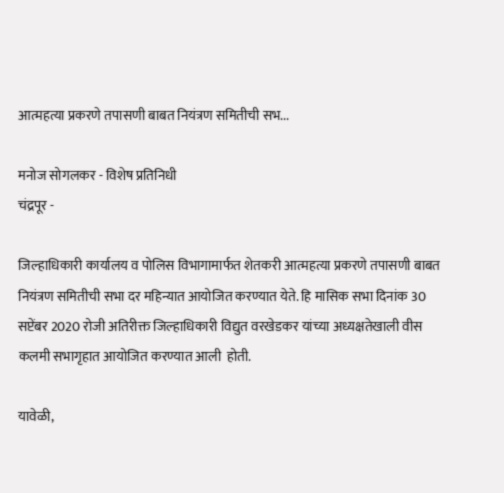आत्महत्या प्रकरणे तपासणी बाबत नियंत्रण समितीची सभ...

मनोज सोगलकर - विशेष प्रतिनिधी
चंद्रपूर -

जिल्हाधिकारी कार्यालय व पोलिस विभागामार्फत शेतकरी आत्महत्या प्रकरणे तपासणी बाबत नियंत्रण समितीची सभा दर महिन्यात आयोजित करण्यात येते. हि मासिक सभा दिनांक 30 सप्टेंबर 2020 रोजी अतिरीक्त जिल्हाधिकारी विद्युत वरखेडकर यांच्या अध्यक्षतेखाली वीस कलमी सभागृहात आयोजित करण्यात आली  होती.

यावेळी,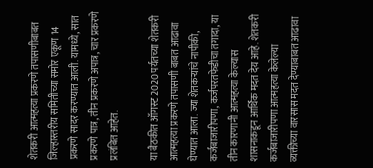शेतकरी आत्महत्या प्रकरणे तपासणीबाबत जिल्हास्तरीय समितीच्या समोर एकूण 14 प्रकरणे सादर करण्यात आली. यामध्ये, सात प्रकरणे पात्र, तीन प्रकरणे अपात्र, चार प्रकरणे प्रलंबित आहेत.

या बैठकीत ऑगस्ट 2020 पर्यतच्या शेतकरी आत्महत्या प्रकरणे तपासणी बाबत आढावा घेण्यात आला. ज्या शेतकऱ्यांचे नापीकी, कर्जबाजारीपणा, कर्जपरतफेडीचा तगादा, या तीन कारणानी आत्महत्या केल्यास  शासनाकडून आर्थिक मदत देय आहे. शेतकरी कर्जबाजारीपणा आत्महत्या केलेल्या व्यक्तीच्या वारसास मदत देण्याबाबत आढावा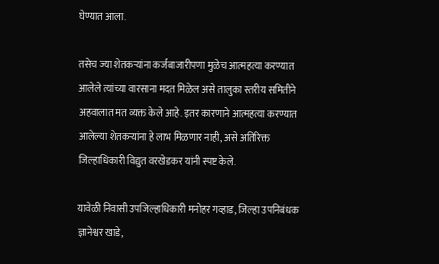घेण्यात आला.

तसेच ज्या शेतकऱ्यांना कर्जबाजारीपणा मुळेच आत्महत्या करण्यात आलेले त्यांच्या वारसाना मदत मिळेल असे तालुका स्तरीय समितीने अहवालात मत व्यक्त केले आहे. इतर कारणाने आत्महत्या करण्यात आलेल्या शेतकऱ्यांना हे लाभ मिळणार नाही, असे अतिरिक्त जिल्हाधिकारी विद्युत वरखेडकर यांनी स्पष्ट केले.

यावेळी निवासी उपजिल्हाधिकारी मनोहर गव्हाड, जिल्हा उपनिबंधक ज्ञानेश्वर खाडे,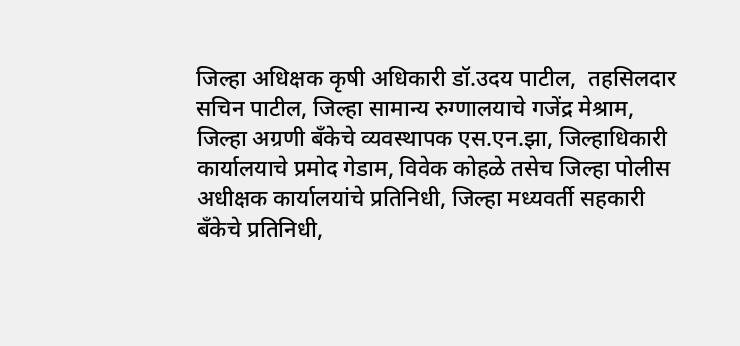जिल्हा अधिक्षक कृषी अधिकारी डॉ.उदय पाटील,  तहसिलदार सचिन पाटील, जिल्हा सामान्य रुग्णालयाचे गजेंद्र मेश्राम, जिल्हा अग्रणी बँकेचे व्यवस्थापक एस.एन.झा, जिल्हाधिकारी कार्यालयाचे प्रमोद गेडाम, विवेक कोहळे तसेच जिल्हा पोलीस अधीक्षक कार्यालयांचे प्रतिनिधी, जिल्हा मध्यवर्ती सहकारी बँकेचे प्रतिनिधी,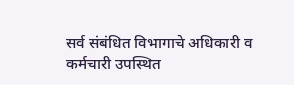सर्व संबंधित विभागाचे अधिकारी व कर्मचारी उपस्थित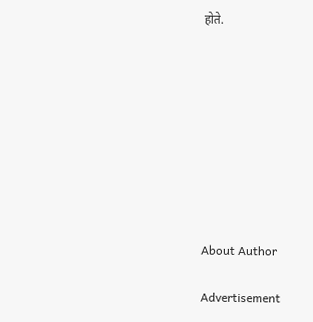होते.









About Author

Advertisement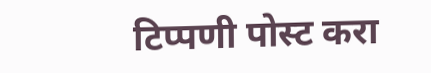टिप्पणी पोस्ट करा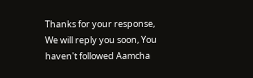Thanks for your response, We will reply you soon, You haven't followed Aamcha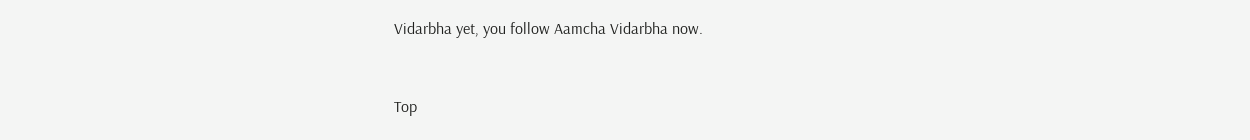Vidarbha yet, you follow Aamcha Vidarbha now.


Top